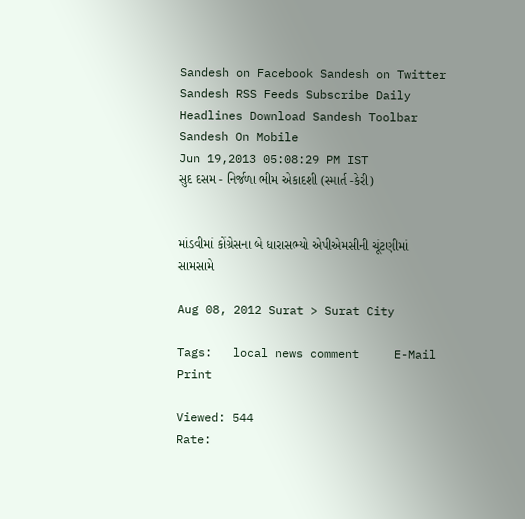Sandesh on Facebook Sandesh on Twitter Sandesh RSS Feeds Subscribe Daily Headlines Download Sandesh Toolbar Sandesh On Mobile
Jun 19,2013 05:08:29 PM IST
સુદ દસમ - નિર્જળા ભીમ એકાદશી (સ્માર્ત -કેરી)


માંડવીમાં કોંગ્રેસના બે ધારાસભ્યો એપીએમસીની ચૂંટણીમાં સામસામે

Aug 08, 2012 Surat > Surat City

Tags:   local news comment     E-Mail     Print

Viewed: 544
Rate: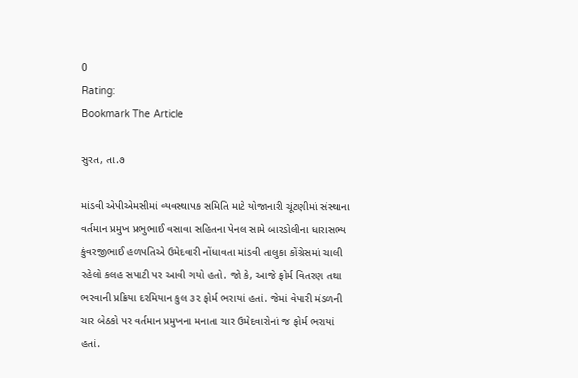0
Rating:
Bookmark The Article

સુરત, તા.૭

માંડવી એપીએમસીમાં વ્યવસ્થાપક સમિતિ માટે યોજાનારી ચૂંટણીમાં સંસ્થાના વર્તમાન પ્રમુખ પ્રભુભાઈ વસાવા સહિતના પેનલ સામે બારડોલીના ધારાસભ્ય કુંવરજીભાઈ હળપતિએ ઉમેદવારી નોંધાવતા માંડવી તાલુકા કોંગ્રેસમાં ચાલી રહેલો કલહ સપાટી પર આવી ગયો હતો. જો કે, આજે ફોર્મ વિતરણ તથા ભરવાની પ્રક્રિયા દરમિયાન કુલ ૩૨ ફોર્મ ભરાયાં હતાં. જેમાં વેપારી મંડળની ચાર બેઠકો પર વર્તમાન પ્રમુખના મનાતા ચાર ઉમેદવારોનાં જ ફોર્મ ભરાયાં હતાં.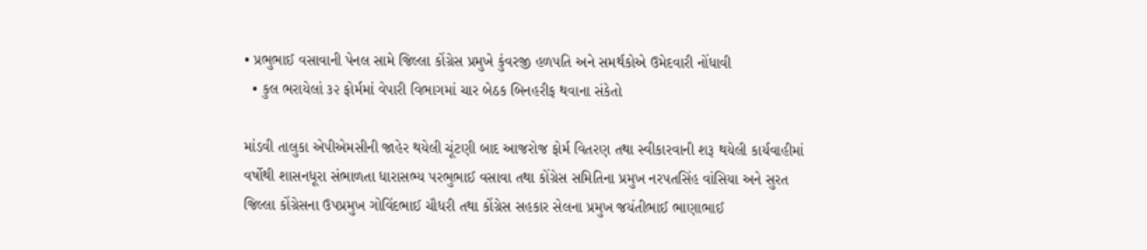• પ્રભુભાઈ વસાવાની પેનલ સામે જિલ્લા કોંગ્રેસ પ્રમુખે કુંવરજી હળપતિ અને સમર્થકોએ ઉમેદવારી નોંધાવી
  • કુલ ભરાયેલાં ૩૨ ફોર્મમાં વેપારી વિભાગમાં ચાર બેઠક બિનહરીફ થવાના સંકેતો

માંડવી તાલુકા એપીએમસીની જાહેર થયેલી ચૂંટણી બાદ આજરોજ ફોર્મ વિતરણ તથા સ્વીકારવાની શરૂ થયેલી કાર્યવાહીમાં વર્ષોથી શાસનધૂરા સંભાળતા ધારાસભ્ય પરભુભાઈ વસાવા તથા કોંગ્રેસ સમિતિના પ્રમુખ નરપતસિંહ વાંસિયા અને સુરત જિલ્લા કોંગ્રેસના ઉપપ્રમુખ ગોવિંદભાઈ ચૌધરી તથા કોંગ્રેસ સહકાર સેલના પ્રમુખ જયંતીભાઈ ભાણાભાઈ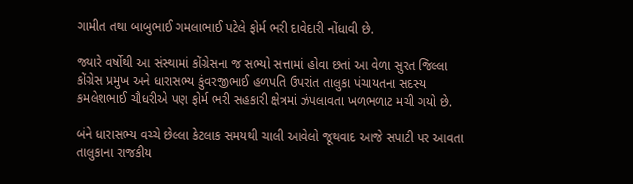ગામીત તથા બાબુભાઈ ગમલાભાઈ પટેલે ફોર્મ ભરી દાવેદારી નોંધાવી છે.

જ્યારે વર્ષોથી આ સંસ્થામાં કોંગ્રેસના જ સભ્યો સત્તામાં હોવા છતાં આ વેળા સુરત જિલ્લા કોંગ્રેસ પ્રમુખ અને ધારાસભ્ય કુંવરજીભાઈ હળપતિ ઉપરાંત તાલુકા પંચાયતના સદસ્ય કમલેશભાઈ ચૌધરીએ પણ ફોર્મ ભરી સહકારી ક્ષેત્રમાં ઝંપલાવતા ખળભળાટ મચી ગયો છે.

બંને ધારાસભ્ય વચ્ચે છેલ્લા કેટલાક સમયથી ચાલી આવેલો જૂથવાદ આજે સપાટી પર આવતા તાલુકાના રાજકીય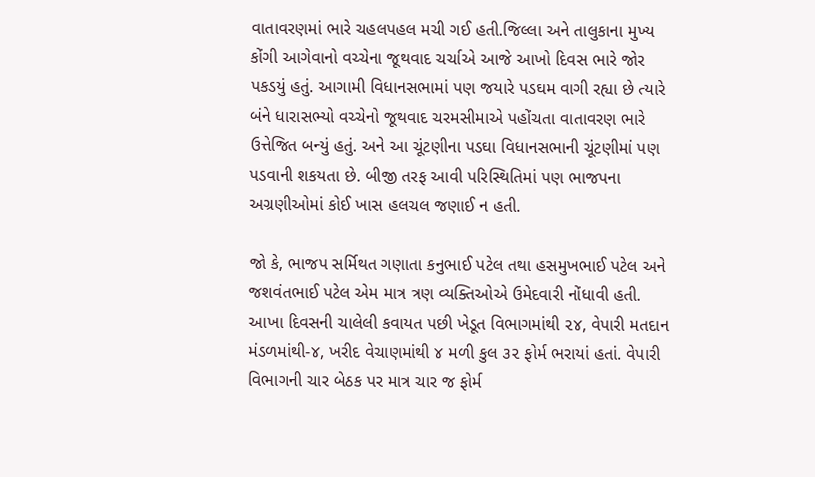વાતાવરણમાં ભારે ચહલપહલ મચી ગઈ હતી.જિલ્લા અને તાલુકાના મુખ્ય કોંગી આગેવાનો વચ્ચેના જૂથવાદ ચર્ચાએ આજે આખો દિવસ ભારે જોર પકડયું હતું. આગામી વિધાનસભામાં પણ જયારે પડઘમ વાગી રહ્યા છે ત્યારે બંને ધારાસભ્યો વચ્ચેનો જૂથવાદ ચરમસીમાએ પહોંચતા વાતાવરણ ભારે ઉત્તેજિત બન્યું હતું. અને આ ચૂંટણીના પડઘા વિધાનસભાની ચૂંટણીમાં પણ પડવાની શકયતા છે. બીજી તરફ આવી પરિસ્થિતિમાં પણ ભાજપના અગ્રણીઓમાં કોઈ ખાસ હલચલ જણાઈ ન હતી.

જો કે, ભાજપ સર્મિથત ગણાતા કનુભાઈ પટેલ તથા હસમુખભાઈ પટેલ અને જશવંતભાઈ પટેલ એમ માત્ર ત્રણ વ્યક્તિઓએ ઉમેદવારી નોંધાવી હતી. આખા દિવસની ચાલેલી કવાયત પછી ખેડૂત વિભાગમાંથી ૨૪, વેપારી મતદાન મંડળમાંથી-૪, ખરીદ વેચાણમાંથી ૪ મળી કુલ ૩૨ ફોર્મ ભરાયાં હતાં. વેપારી વિભાગની ચાર બેઠક પર માત્ર ચાર જ ફોર્મ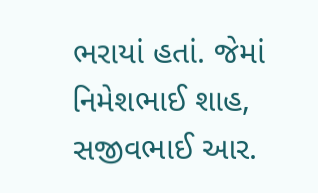ભરાયાં હતાં. જેમાં નિમેશભાઈ શાહ, સજીવભાઈ આર.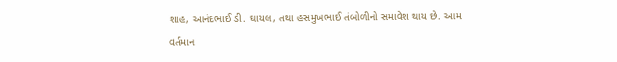શાહ, આનંદભાઈ ડી. ઘાયલ, તથા હસમુખભાઈ તંબોળીનો સમાવેશ થાય છે. આમ વર્તમાન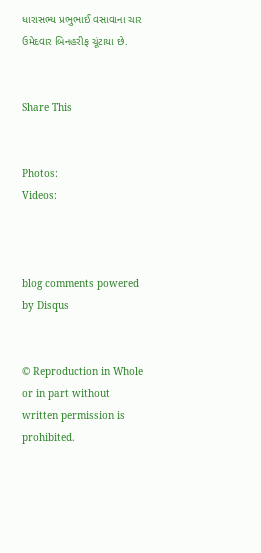ધારાસભ્ય પ્રભુભાઈ વસાવાના ચાર ઉમેદવાર બિનહરીફ ચૂંટાયા છે.


Share This


Photos:
Videos:



blog comments powered by Disqus


© Reproduction in Whole or in part without written permission is prohibited.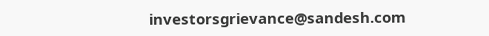investorsgrievance@sandesh.com